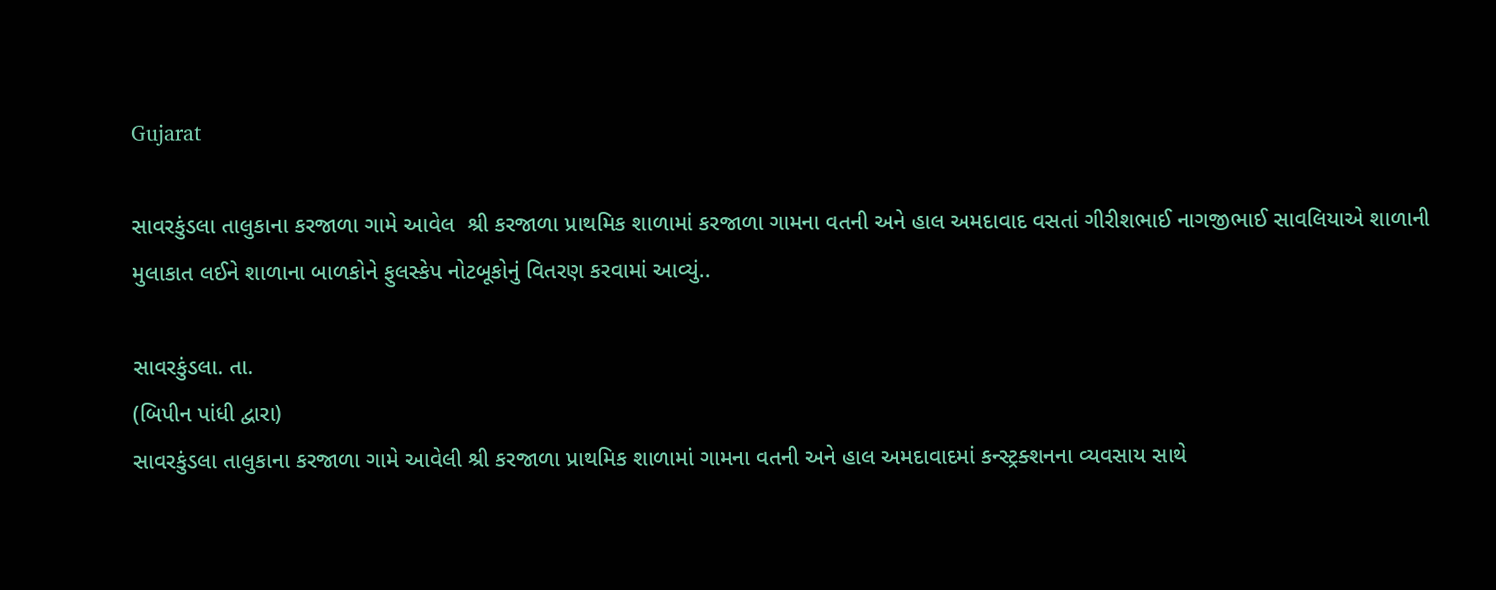Gujarat

સાવરકુંડલા તાલુકાના કરજાળા ગામે આવેલ  શ્રી કરજાળા પ્રાથમિક શાળામાં કરજાળા ગામના વતની અને હાલ અમદાવાદ વસતાં ગીરીશભાઈ નાગજીભાઈ સાવલિયાએ શાળાની મુલાકાત લઈને શાળાના બાળકોને ફુલસ્કેપ નોટબૂકોનું વિતરણ કરવામાં આવ્યું..

સાવરકુંડલા. તા.
(બિપીન પાંધી દ્વારા)
સાવરકુંડલા તાલુકાના કરજાળા ગામે આવેલી શ્રી કરજાળા પ્રાથમિક શાળામાં ગામના વતની અને હાલ અમદાવાદમાં કન્સ્ટ્રક્શનના વ્યવસાય સાથે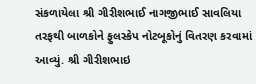સંકળાયેલા શ્રી ગીરીશભાઈ નાગજીભાઈ સાવલિયા તરફથી બાળકોને ફુલસ્કેપ નોટબૂકોનું વિતરણ કરવામાં આવ્યું. શ્રી ગીરીશભાઇ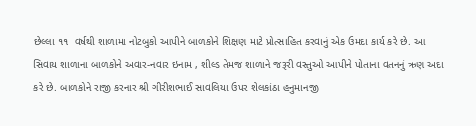છેલ્લા ૧૧  વર્ષથી શાળામા નોટબુકો આપીને બાળકોને શિક્ષણ માટે પ્રોત્સાહિત કરવાનું એક ઉમદા કાર્ય કરે છે. આ સિવાય શાળાના બાળકોને અવાર-નવાર ઇનામ , શીલ્ડ તેમજ શાળાને જરૂરી વસ્તુઓ આપીને પોતાના વતનનું ઋણ અદા કરે છે. બાળકોને રાજી કરનાર શ્રી ગીરીશભાઈ સાવલિયા ઉપર શેલકાંઠા હનુમાનજી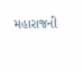મહારાજની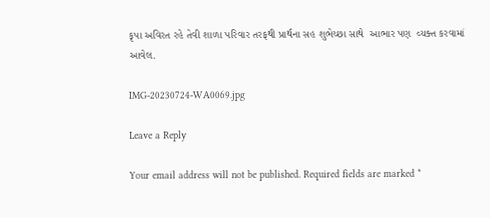કૃપા અવિરત રહે તેવી શાળા પરિવાર તરફથી પ્રાર્થના સહ શુભેચ્છા સાથે  આભાર પણ  વ્યક્ત કરવામાં આવેલ.

IMG-20230724-WA0069.jpg

Leave a Reply

Your email address will not be published. Required fields are marked *